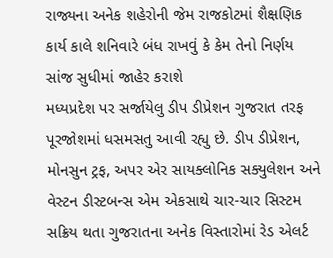રાજ્યના અનેક શહેરોની જેમ રાજકોટમાં શૈક્ષણિક કાર્ય કાલે શનિવારે બંધ રાખવું કે કેમ તેનો નિર્ણય સાંજ સુધીમાં જાહેર કરાશે
મધ્યપ્રદેશ પર સર્જાયેલુ ડીપ ડીપ્રેશન ગુજરાત તરફ પૂરજોશમાં ધસમસતુ આવી રહ્યુ છે. ડીપ ડીપ્રેશન, મોનસુન ટ્રફ, અપર એર સાયક્લોનિક સક્યુલેશન અને વેસ્ટન ડીસ્ટબન્સ એમ એકસાથે ચાર-ચાર સિસ્ટમ સક્રિય થતા ગુજરાતના અનેક વિસ્તારોમાં રેડ એલર્ટ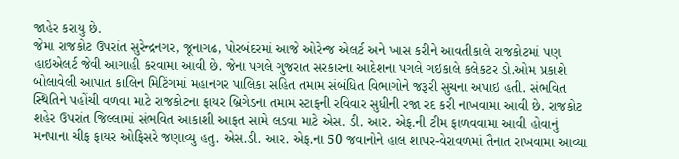જાહેર કરાયુ છે.
જેમા રાજકોટ ઉપરાંત સુરેન્દ્રનગર, જૂનાગઢ, પોરબંદરમાં આજે ઓરેન્જ એલર્ટ અને ખાસ કરીને આવતીકાલે રાજકોટમાં પણ હાઇએલર્ટ જેવી આગાહી કરવામા આવી છે. જેના પગલે ગુજરાત સરકારના આદેશના પગલે ગઇકાલે કલેકટર ડો.ઓમ પ્રકાશે બોલાવેલી આપાત કાલિન મિટિંગમાં મહાનગર પાલિકા સહિત તમામ સંબંધિત વિભાગોને જરૂરી સુચના અપાઇ હતી. સંભવિત સ્થિતિને પહોંચી વળવા માટે રાજકોટના ફાયર બ્રિગેડના તમામ સ્ટાફની રવિવાર સુધીની રજા રદ કરી નાખવામા આવી છે. રાજકોટ શહેર ઉપરાંત જિલ્લામાં સંભવિત આકાશી આફત સામે લડવા માટે એસ. ડી. આર. એફ.ની ટીમ ફાળવવામા આવી હોવાનું મનપાના ચીફ ફાયર ઓફિસરે જણાવ્યુ હતુ. એસ.ડી. આર. એફ.ના 50 જવાનોને હાલ શાપર-વેરાવળમાં તૈનાત રાખવામા આવ્યા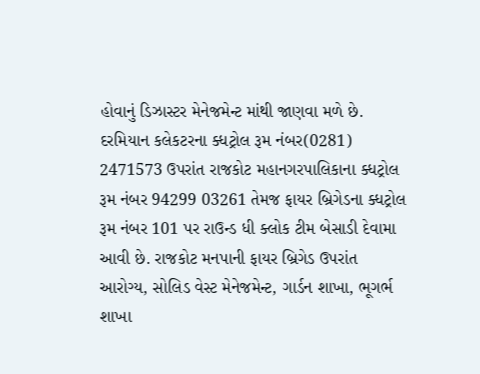હોવાનું ડિઝાસ્ટર મેનેજમેન્ટ માંથી જાણવા મળે છે.
દરમિયાન કલેકટરના ક્ધટ્રોલ રૂમ નંબર(0281) 2471573 ઉપરાંત રાજકોટ મહાનગરપાલિકાના ક્ધટ્રોલ રૂમ નંબર 94299 03261 તેમજ ફાયર બ્રિગેડના ક્ધટ્રોલ રૂમ નંબર 101 પર રાઉન્ડ ધી ક્લોક ટીમ બેસાડી દેવામા આવી છે. રાજકોટ મનપાની ફાયર બ્રિગેડ ઉપરાંત આરોગ્ય, સોલિડ વેસ્ટ મેનેજમેન્ટ, ગાર્ડન શાખા, ભૂગર્ભ શાખા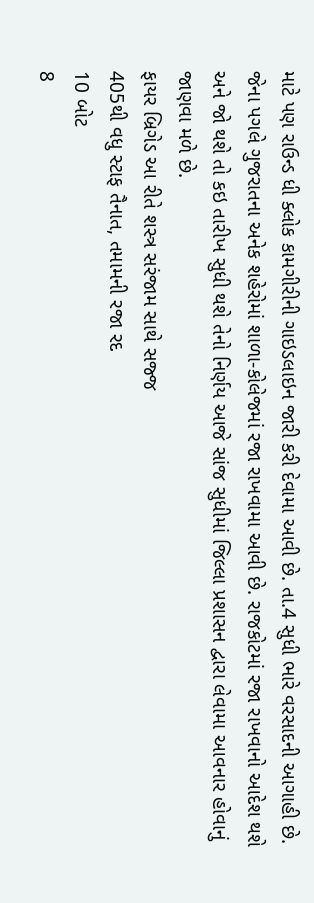માટે પણ રાઉન્ડ ધી ક્લોક કામગીરીની ગાઇડલાઇન જારી કરી દેવામા આવી છે. તા.4 સુધી ભારે વરસાદની આગાહી છે. જેના પગલે ગુજરાતના અનેક શહેરોમાં શાળા-કોલેજમાં રજા રાખવામા આવી છે. રાજકોટમાં રજા રાખવાનો આદેશ થશે અને જો થશે તો કઇ તારીખ સુધી થશે તેનો નિર્ણય આજે સાંજ સુધીમાં જિલ્લા પ્રશાસન દ્વારા લેવામા આવનાર હોવાનું જાણવા મળે છે.
ફાયર બ્રિગેડ આ રીતે શસ્ત્ર સરંજામ સાથે સજ્જ
405થી વધુ સ્ટાફ તૈનાત, તમામની રજા રદ
10 બોટ
8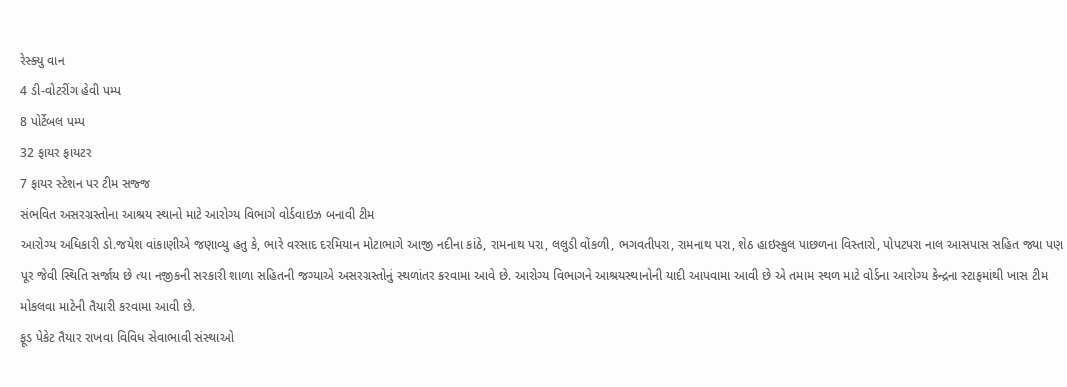રેસ્ક્યુ વાન
4 ડી-વોટરીંગ હેવી પમ્પ
8 પોર્ટેબલ પમ્પ
32 ફાયર ફાયટર
7 ફાયર સ્ટેશન પર ટીમ સજ્જ
સંભવિત અસરગ્રસ્તોના આશ્રય સ્થાનો માટે આરોગ્ય વિભાગે વોર્ડવાઇઝ બનાવી ટીમ
આરોગ્ય અધિકારી ડો.જયેશ વાંકાણીએ જણાવ્યુ હતુ કે, ભારે વરસાદ દરમિયાન મોટાભાગે આજી નદીના કાંઠે, રામનાથ પરા, લલુડી વોંકળી, ભગવતીપરા, રામનાથ પરા, શેઠ હાઇસ્કુલ પાછળના વિસ્તારો, પોપટપરા નાલ આસપાસ સહિત જ્યા પણ પૂર જેવી સ્થિતિ સર્જાય છે ત્યા નજીકની સરકારી શાળા સહિતની જગ્યાએ અસરગ્રસ્તોનું સ્થળાંતર કરવામા આવે છે. આરોગ્ય વિભાગને આશ્રયસ્થાનોની યાદી આપવામા આવી છે એ તમામ સ્થળ માટે વોર્ડના આરોગ્ય કેન્દ્રના સ્ટાફમાંથી ખાસ ટીમ મોકલવા માટેની તૈયારી કરવામા આવી છે.
ફૂડ પેકેટ તૈયાર રાખવા વિવિધ સેવાભાવી સંસ્થાઓ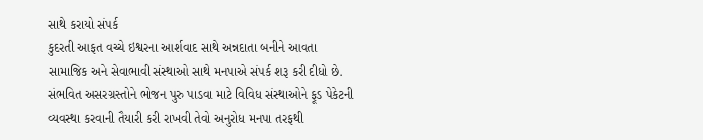સાથે કરાયો સંપર્ક
કુદરતી આફત વચ્ચે ઇશ્વરના આર્શવાદ સાથે અન્નદાતા બનીને આવતા સામાજિક અને સેવાભાવી સંસ્થાઓ સાથે મનપાએ સંપર્ક શરૂ કરી દીધો છે. સંભવિત અસરગ્રસ્તોને ભોજન પુરુ પાડવા માટે વિવિધ સંસ્થાઓને ફૂડ પેકેટની વ્યવસ્થા કરવાની તૈયારી કરી રાખવી તેવો અનુરોધ મનપા તરફથી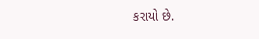કરાયો છે.